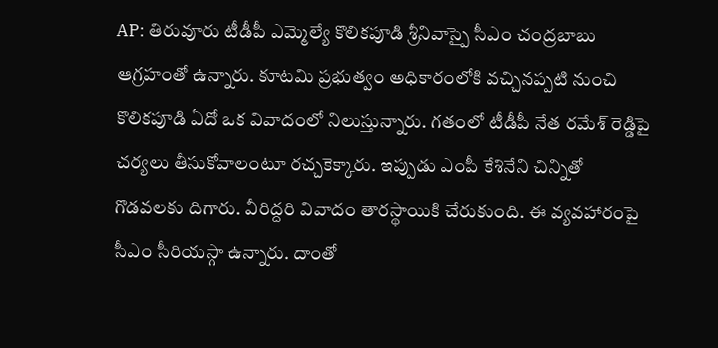AP: తిరువూరు టీడీపీ ఎమ్మెల్యే కొలికపూడి శ్రీనివాస్పై సీఎం చంద్రబాబు ఆగ్రహంతో ఉన్నారు. కూటమి ప్రభుత్వం అధికారంలోకి వచ్చినప్పటి నుంచి కొలికపూడి ఏదో ఒక వివాదంలో నిలుస్తున్నారు. గతంలో టీడీపీ నేత రమేశ్ రెడ్డిపై చర్యలు తీసుకోవాలంటూ రచ్చకెక్కారు. ఇప్పుడు ఎంపీ కేశినేని చిన్నితో గొడవలకు దిగారు. వీరిద్దరి వివాదం తారస్థాయికి చేరుకుంది. ఈ వ్యవహారంపై సీఎం సీరియస్గా ఉన్నారు. దాంతో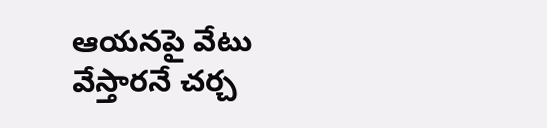ఆయనపై వేటు వేస్తారనే చర్చ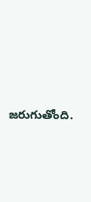జరుగుతోంది.